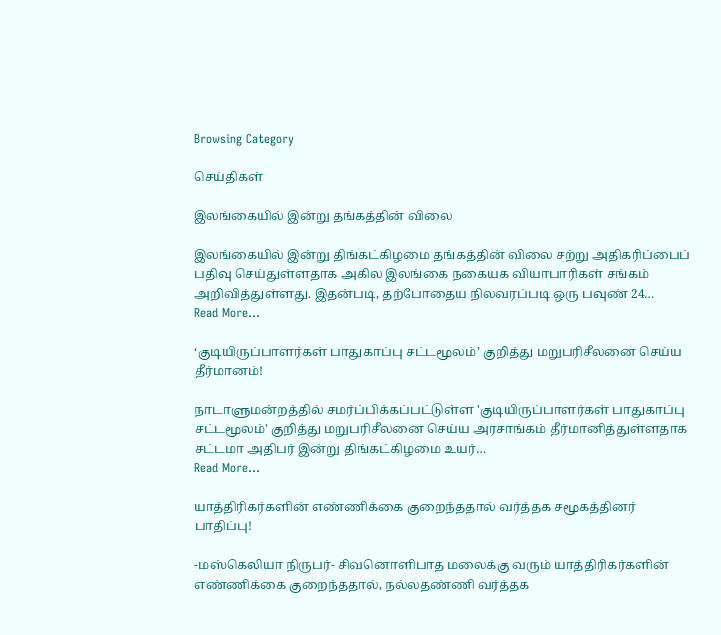Browsing Category

செய்திகள்

இலங்கையில் இன்று தங்கத்தின் விலை

இலங்கையில் இன்று திங்கட்கிழமை தங்கத்தின் விலை சற்று அதிகரிப்பைப் பதிவு செய்துள்ளதாக அகில இலங்கை நகையக வியாபாரிகள் சங்கம் அறிவித்துள்ளது. இதன்படி, தற்போதைய நிலவரப்படி ஒரு பவுண் 24…
Read More...

‘குடியிருப்பாளர்கள் பாதுகாப்பு சட்டமூலம்’ குறித்து மறுபரிசீலனை செய்ய தீர்மானம்!

நாடாளுமன்றத்தில் சமர்ப்பிக்கப்பட்டுள்ள 'குடியிருப்பாளர்கள் பாதுகாப்பு சட்டமூலம்' குறித்து மறுபரிசீலனை செய்ய அரசாங்கம் தீர்மானித்துள்ளதாக சட்டமா அதிபர் இன்று திங்கட்கிழமை உயர்…
Read More...

யாத்திரிகர்களின் எண்ணிக்கை குறைந்ததால் வர்த்தக சமூகத்தினர் பாதிப்பு!

-மஸ்கெலியா நிருபர்- சிவனொளிபாத மலைக்கு வரும் யாத்திரிகர்களின் எண்ணிக்கை குறைந்ததால், நல்லதண்ணி வர்த்தக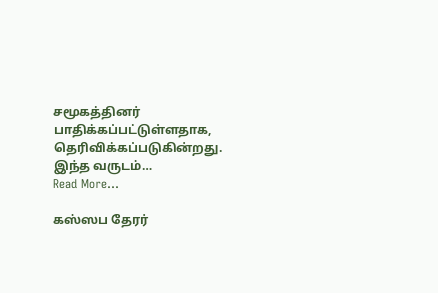சமூகத்தினர் பாதிக்கப்பட்டுள்ளதாக, தெரிவிக்கப்படுகின்றது. இந்த வருடம்…
Read More...

கஸ்ஸப தேரர்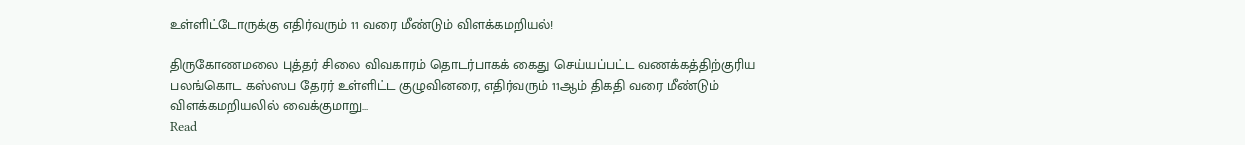உள்ளிட்டோருக்கு எதிர்வரும் 11 வரை மீண்டும் விளக்கமறியல்!

திருகோணமலை புத்தர் சிலை விவகாரம் தொடர்பாகக் கைது செய்யப்பட்ட வணக்கத்திற்குரிய பலங்கொட கஸ்ஸப தேரர் உள்ளிட்ட குழுவினரை, எதிர்வரும் 11ஆம் திகதி வரை மீண்டும் விளக்கமறியலில் வைக்குமாறு…
Read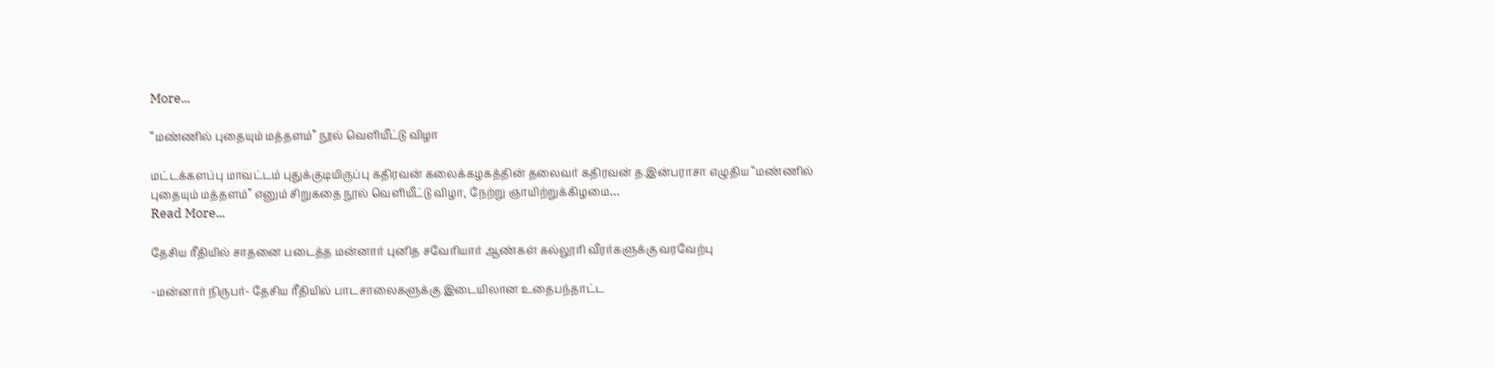More...

“மண்ணில் புதையும் மத்தளம்” நூல் வெளியீட்டு விழா

மட்டக்களப்பு மாவட்டம் புதுக்குடியிருப்பு கதிரவன் கலைக்கழகத்தின் தலைவர் கதிரவன் த.இன்பராசா எழுதிய “மண்ணில் புதையும் மத்தளம்” எனும் சிறுகதை நூல் வெளியீட்டு விழா, நேற்று ஞாயிற்றுக்கிழமை…
Read More...

தேசிய ரீதியில் சாதனை படைத்த மன்னார் புனித சவேரியார் ஆண்கள் கல்லூரி வீரர்களுக்கு வரவேற்பு

-மன்னார் நிருபர்- தேசிய ரீதியில் பாடசாலைகளுக்கு இடையிலான உதைபந்தாட்ட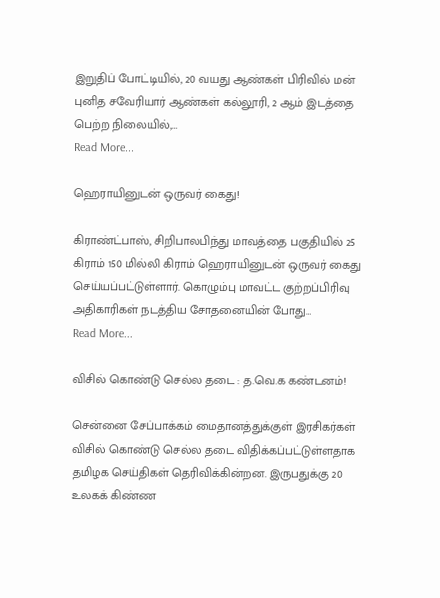இறுதிப் போட்டியில், 20 வயது ஆண்கள் பிரிவில் மன் புனித சவேரியார் ஆண்கள் கல்லூரி, 2 ஆம் இடத்தை பெற்ற நிலையில்,…
Read More...

ஹெராயினுடன் ஒருவர் கைது!

கிராண்ட்பாஸ், சிறிபாலபிந்து மாவத்தை பகுதியில் 25 கிராம் 150 மில்லி கிராம் ஹெராயினுடன் ஒருவர் கைது செய்யப்பட்டுள்ளார். கொழும்பு மாவட்ட குற்றப்பிரிவு அதிகாரிகள் நடத்திய சோதனையின் போது…
Read More...

விசில் கொண்டு செல்ல தடை : த.வெ.க கண்டனம்!

சென்னை சேப்பாக்கம் மைதானத்துக்குள் இரசிகர்கள் விசில் கொண்டு செல்ல தடை விதிக்கப்பட்டுள்ளதாக தமிழக செய்திகள் தெரிவிக்கின்றன. இருபதுக்கு 20 உலகக் கிண்ண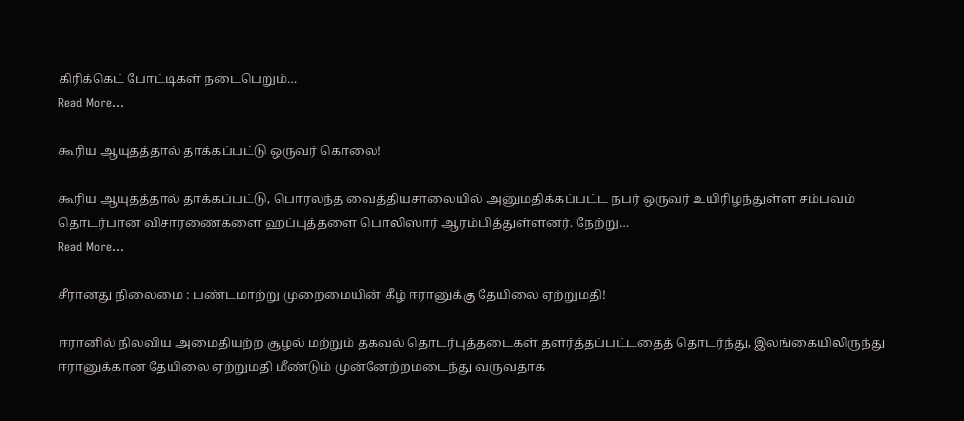கிரிக்கெட் போட்டிகள் நடைபெறும்…
Read More...

கூரிய ஆயுதத்தால் தாக்கப்பட்டு ஒருவர் கொலை!

கூரிய ஆயுதத்தால் தாக்கப்பட்டு, பொரலந்த வைத்தியசாலையில் அனுமதிக்கப்பட்ட நபர் ஒருவர் உயிரிழந்துள்ள சம்பவம் தொடர்பான விசாரணைகளை ஹப்புத்தளை பொலிஸார் ஆரம்பித்துள்ளனர். நேற்று…
Read More...

சீரானது நிலைமை : பண்டமாற்று முறைமையின் கீழ் ஈரானுக்கு தேயிலை ஏற்றுமதி!

ஈரானில் நிலவிய அமைதியற்ற சூழல் மற்றும் தகவல் தொடர்புத்தடைகள் தளர்த்தப்பட்டதைத் தொடர்ந்து, இலங்கையிலிருந்து ஈரானுக்கான தேயிலை ஏற்றுமதி மீண்டும் முன்னேற்றமடைந்து வருவதாக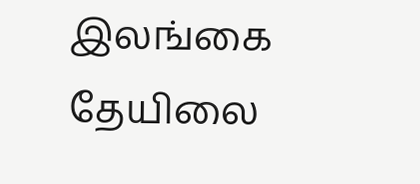இலங்கை தேயிலை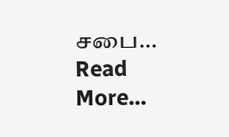சபை…
Read More...